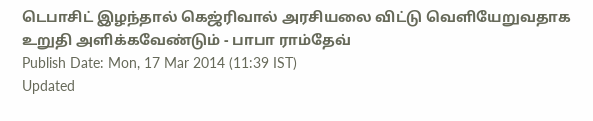டெபாசிட் இழந்தால் கெஜ்ரிவால் அரசியலை விட்டு வெளியேறுவதாக உறுதி அளிக்கவேண்டும் - பாபா ராம்தேவ்
Publish Date: Mon, 17 Mar 2014 (11:39 IST)
Updated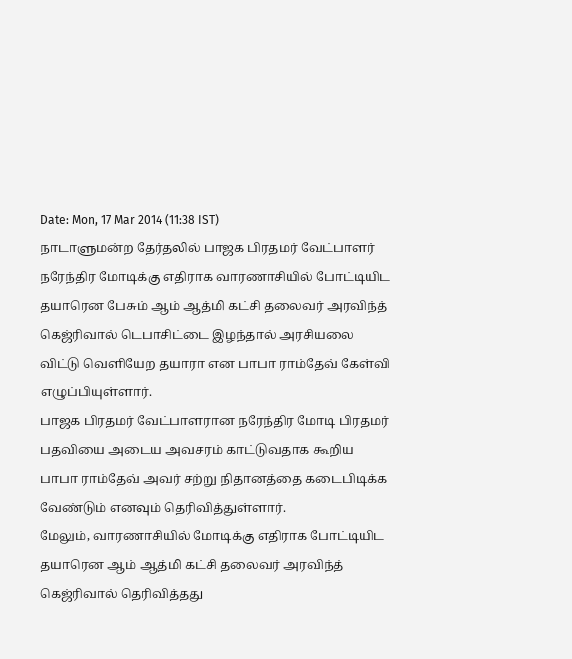Date: Mon, 17 Mar 2014 (11:38 IST)
நாடாளுமன்ற தேர்தலில் பாஜக பிரதமர் வேட்பாளர் நரேந்திர மோடிக்கு எதிராக வாரணாசியில் போட்டியிட தயாரென பேசும் ஆம் ஆத்மி கட்சி தலைவர் அரவிந்த் கெஜ்ரிவால் டெபாசிட்டை இழந்தால் அரசியலை விட்டு வெளியேற தயாரா என பாபா ராம்தேவ் கேள்வி எழுப்பியுள்ளார்.
பாஜக பிரதமர் வேட்பாளரான நரேந்திர மோடி பிரதமர் பதவியை அடைய அவசரம் காட்டுவதாக கூறிய பாபா ராம்தேவ் அவர் சற்று நிதானத்தை கடைபிடிக்க வேண்டும் எனவும் தெரிவித்துள்ளார்.
மேலும், வாரணாசியில் மோடிக்கு எதிராக போட்டியிட தயாரென ஆம் ஆத்மி கட்சி தலைவர் அரவிந்த் கெஜ்ரிவால் தெரிவித்தது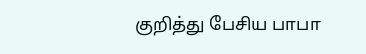குறித்து பேசிய பாபா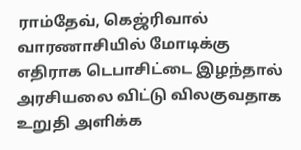ராம்தேவ், கெஜ்ரிவால் வாரணாசியில் மோடிக்கு எதிராக டெபாசிட்டை இழந்தால் அரசியலை விட்டு விலகுவதாக உறுதி அளிக்க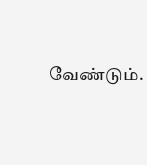வேண்டும்.